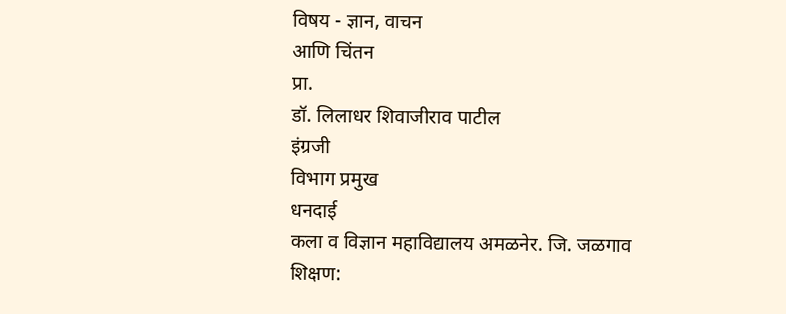विषय - ज्ञान, वाचन
आणि चिंतन
प्रा.
डॉ. लिलाधर शिवाजीराव पाटील
इंग्रजी
विभाग प्रमुख
धनदाई
कला व विज्ञान महाविद्यालय अमळनेर. जि. जळगाव
शिक्षण: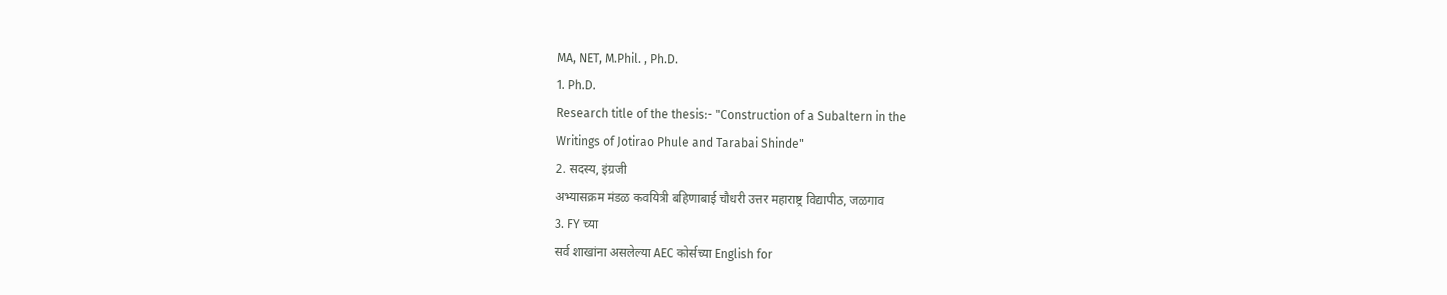MA, NET, M.Phil. , Ph.D.
1. Ph.D.
Research title of the thesis:- "Construction of a Subaltern in the
Writings of Jotirao Phule and Tarabai Shinde"
2. सदस्य, इंग्रजी
अभ्यासक्रम मंडळ कवयित्री बहिणाबाई चौधरी उत्तर महाराष्ट्र विद्यापीठ, जळगाव
3. FY च्या
सर्व शाखांना असलेल्या AEC कोर्सच्या English for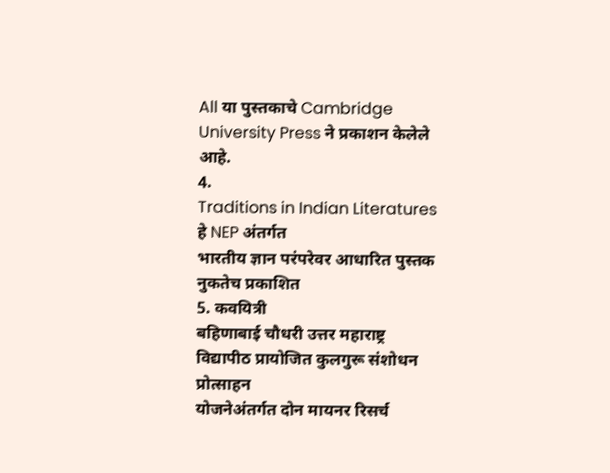All या पुस्तकाचे Cambridge
University Press ने प्रकाशन केलेले आहे.
4.
Traditions in Indian Literatures हे NEP अंतर्गत
भारतीय ज्ञान परंपरेवर आधारित पुस्तक नुकतेच प्रकाशित
5. कवयित्री
बहिणाबाई चौधरी उत्तर महाराष्ट्र विद्यापीठ प्रायोजित कुलगुरू संशोधन प्रोत्साहन
योजनेअंतर्गत दोन मायनर रिसर्च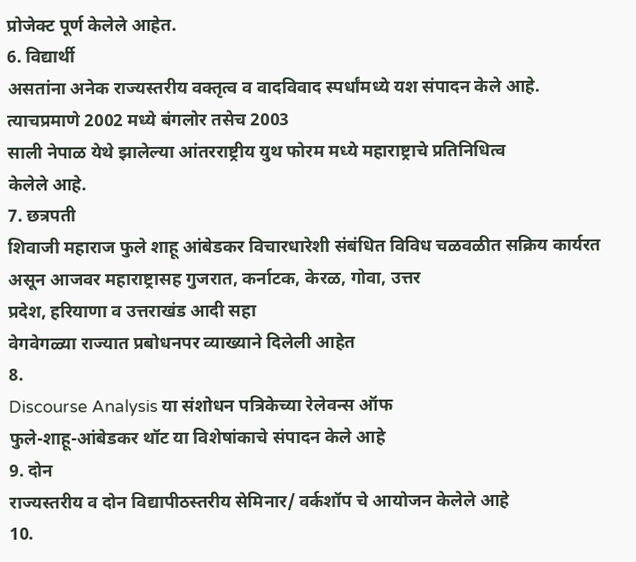प्रोजेक्ट पूर्ण केलेले आहेत.
6. विद्यार्थी
असतांना अनेक राज्यस्तरीय वक्तृत्व व वादविवाद स्पर्धांमध्ये यश संपादन केले आहे.
त्याचप्रमाणे 2002 मध्ये बंगलोर तसेच 2003
साली नेपाळ येथे झालेल्या आंतरराष्ट्रीय युथ फोरम मध्ये महाराष्ट्राचे प्रतिनिधित्व
केलेले आहे.
7. छत्रपती
शिवाजी महाराज फुले शाहू आंबेडकर विचारधारेशी संबंधित विविध चळवळीत सक्रिय कार्यरत
असून आजवर महाराष्ट्रासह गुजरात, कर्नाटक, केरळ, गोवा, उत्तर
प्रदेश, हरियाणा व उत्तराखंड आदी सहा
वेगवेगळ्या राज्यात प्रबोधनपर व्याख्याने दिलेली आहेत
8.
Discourse Analysis या संशोधन पत्रिकेच्या रेलेवन्स ऑफ
फुले-शाहू-आंबेडकर थॉट या विशेषांकाचे संपादन केले आहे
9. दोन
राज्यस्तरीय व दोन विद्यापीठस्तरीय सेमिनार/ वर्कशॉप चे आयोजन केलेले आहे
10.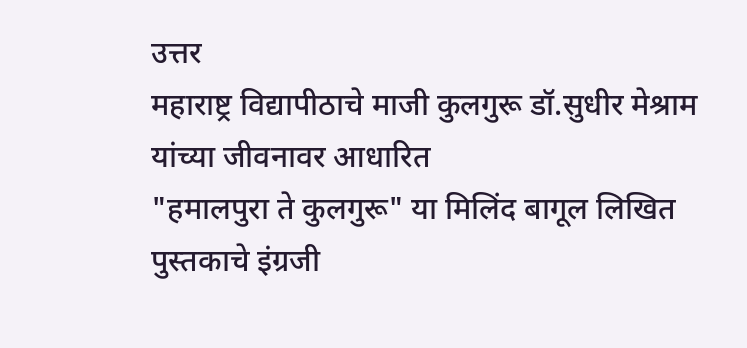उत्तर
महाराष्ट्र विद्यापीठाचे माजी कुलगुरू डॉ.सुधीर मेश्राम यांच्या जीवनावर आधारित
"हमालपुरा ते कुलगुरू" या मिलिंद बागूल लिखित पुस्तकाचे इंग्रजी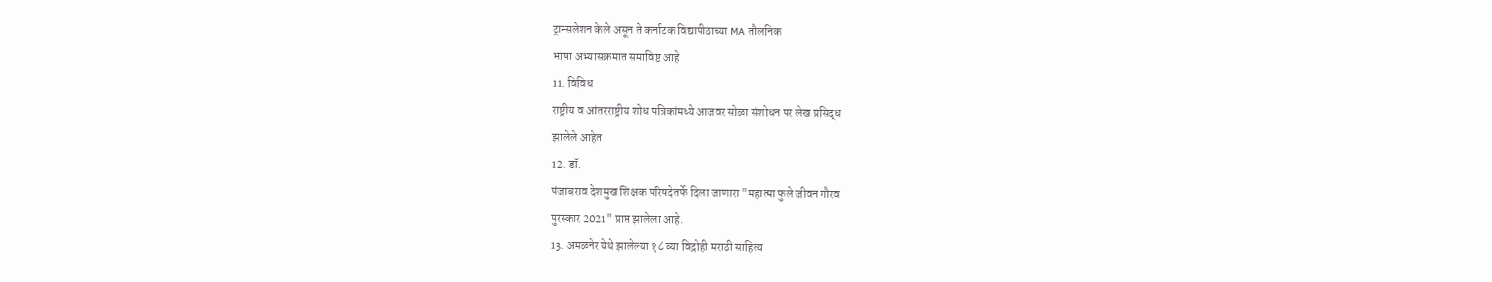ट्रान्सलेशन केले असून ते कर्नाटक विद्यापीठाच्या MA तौलनिक
भाषा अभ्यासक्रमात समाविष्ट आहे
11. विविध
राष्ट्रीय व आंतरराष्ट्रीय शोध पत्रिकांमध्ये आजवर सोळा संशोधन पर लेख प्रसिद्ध
झालेले आहेत
12. डॉ.
पंजाबराव देशमुख शिक्षक परिषदेतर्फे दिला जाणारा "महात्मा फुले जीवन गौरव
पुरस्कार 2021" प्राप्त झालेला आहे.
13. अमळनेर येथे झालेल्या १८ व्या विद्रोही मराठी साहित्य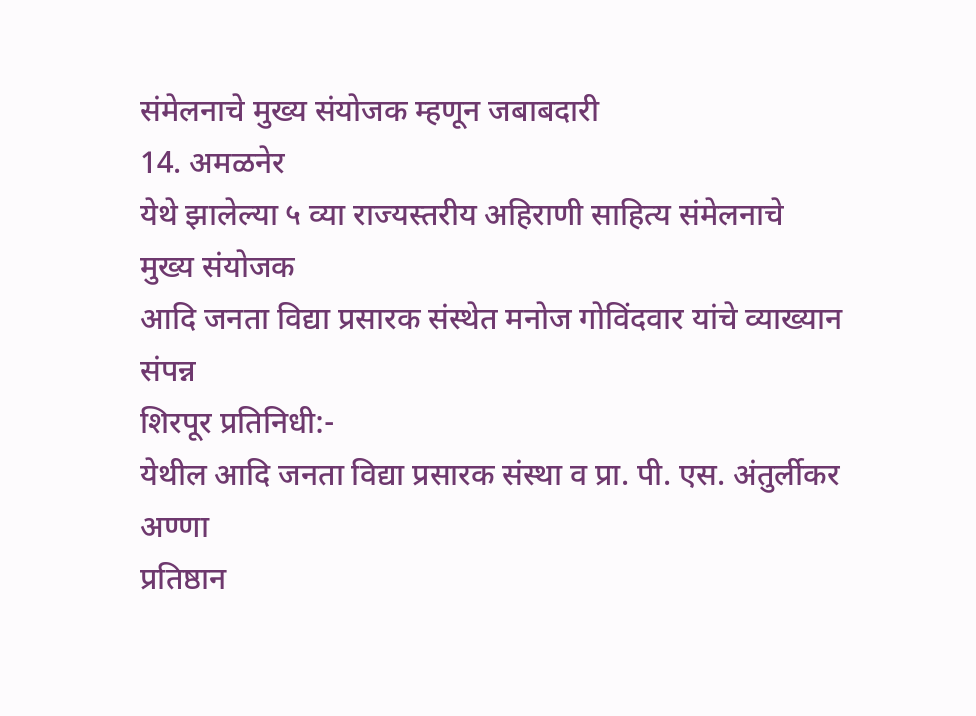संमेलनाचे मुख्य संयोजक म्हणून जबाबदारी
14. अमळनेर
येथे झालेल्या ५ व्या राज्यस्तरीय अहिराणी साहित्य संमेलनाचे
मुख्य संयोजक
आदि जनता विद्या प्रसारक संस्थेत मनोज गोविंदवार यांचे व्याख्यान
संपन्न
शिरपूर प्रतिनिधी:-
येथील आदि जनता विद्या प्रसारक संस्था व प्रा. पी. एस. अंतुर्लीकर अण्णा
प्रतिष्ठान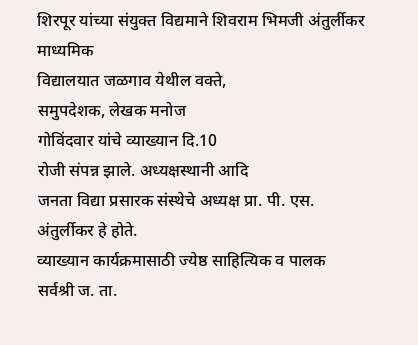शिरपूर यांच्या संयुक्त विद्यमाने शिवराम भिमजी अंतुर्लीकर माध्यमिक
विद्यालयात जळगाव येथील वक्ते,
समुपदेशक, लेखक मनोज
गोविंदवार यांचे व्याख्यान दि.10
रोजी संपन्न झाले. अध्यक्षस्थानी आदि
जनता विद्या प्रसारक संस्थेचे अध्यक्ष प्रा. पी. एस. अंतुर्लीकर हे होते.
व्याख्यान कार्यक्रमासाठी ज्येष्ठ साहित्यिक व पालक सर्वश्री ज. ता.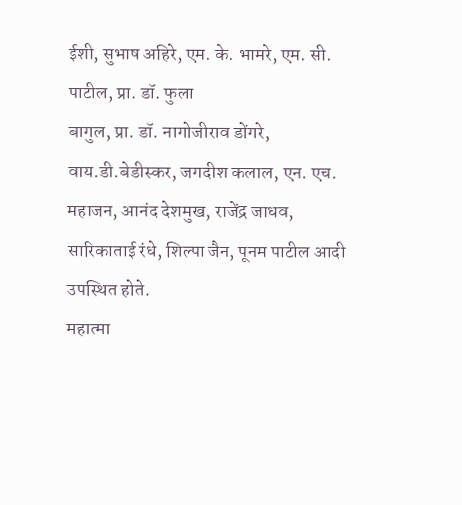ईशी, सुभाष अहिरे, एम. के. भामरे, एम. सी. पाटील, प्रा. डॉ. फुला
बागुल, प्रा. डॉ. नागोजीराव डोंगरे, वाय.डी.बेडीस्कर, जगदीश कलाल, एन. एच. महाजन, आनंद देशमुख, राजेंद्र जाधव, सारिकाताई रंधे, शिल्पा जैन, पूनम पाटील आदी
उपस्थित होते.
महात्मा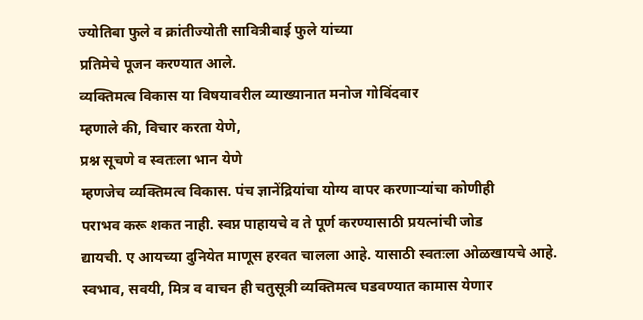ज्योतिबा फुले व क्रांतीज्योती सावित्रीबाई फुले यांच्या
प्रतिमेचे पूजन करण्यात आले.
व्यक्तिमत्व विकास या विषयावरील व्याख्यानात मनोज गोविंदवार
म्हणाले की, विचार करता येणे,
प्रश्न सूचणे व स्वतःला भान येणे
म्हणजेच व्यक्तिमत्व विकास. पंच ज्ञानेंद्रियांचा योग्य वापर करणाऱ्यांचा कोणीही
पराभव करू शकत नाही. स्वप्न पाहायचे व ते पूर्ण करण्यासाठी प्रयत्नांची जोड
द्यायची. ए आयच्या दुनियेत माणूस हरवत चालला आहे. यासाठी स्वतःला ओळखायचे आहे.
स्वभाव, सवयी, मित्र व वाचन ही चतुसूत्री व्यक्तिमत्व घडवण्यात कामास येणार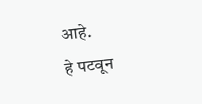आहे.
हे पटवून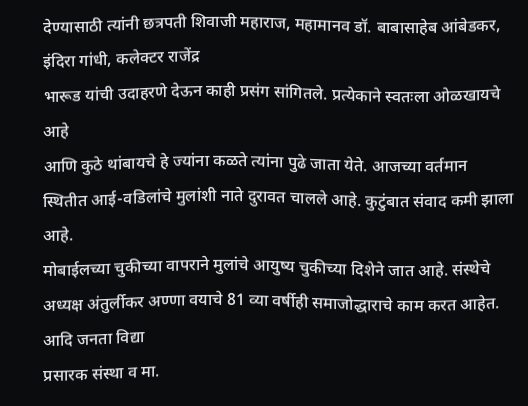देण्यासाठी त्यांनी छत्रपती शिवाजी महाराज, महामानव डॉ. बाबासाहेब आंबेडकर, इंदिरा गांधी, कलेक्टर राजेंद्र
भारूड यांची उदाहरणे देऊन काही प्रसंग सांगितले. प्रत्येकाने स्वतःला ओळखायचे आहे
आणि कुठे थांबायचे हे ज्यांना कळते त्यांना पुढे जाता येते. आजच्या वर्तमान
स्थितीत आई-वडिलांचे मुलांशी नाते दुरावत चालले आहे. कुटुंबात संवाद कमी झाला आहे.
मोबाईलच्या चुकीच्या वापराने मुलांचे आयुष्य चुकीच्या दिशेने जात आहे. संस्थेचे
अध्यक्ष अंतुर्लीकर अण्णा वयाचे 81 व्या वर्षीही समाजोद्धाराचे काम करत आहेत. आदि जनता विद्या
प्रसारक संस्था व मा.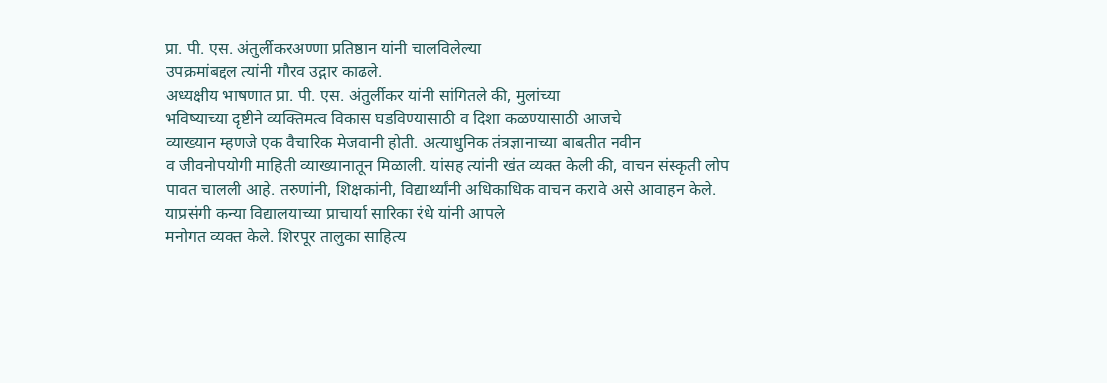प्रा. पी. एस. अंतुर्लीकरअण्णा प्रतिष्ठान यांनी चालविलेल्या
उपक्रमांबद्दल त्यांनी गौरव उद्गार काढले.
अध्यक्षीय भाषणात प्रा. पी. एस. अंतुर्लीकर यांनी सांगितले की, मुलांच्या
भविष्याच्या दृष्टीने व्यक्तिमत्व विकास घडविण्यासाठी व दिशा कळण्यासाठी आजचे
व्याख्यान म्हणजे एक वैचारिक मेजवानी होती. अत्याधुनिक तंत्रज्ञानाच्या बाबतीत नवीन
व जीवनोपयोगी माहिती व्याख्यानातून मिळाली. यांसह त्यांनी खंत व्यक्त केली की, वाचन संस्कृती लोप
पावत चालली आहे. तरुणांनी, शिक्षकांनी, विद्यार्थ्यांनी अधिकाधिक वाचन करावे असे आवाहन केले.
याप्रसंगी कन्या विद्यालयाच्या प्राचार्या सारिका रंधे यांनी आपले
मनोगत व्यक्त केले. शिरपूर तालुका साहित्य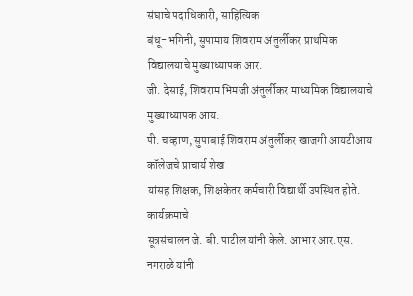संघाचे पदाधिकारी, साहित्यिक
बंधू-भगिनी, सुपामाय शिवराम अंतुर्लीकर प्राथमिक विद्यालयाचे मुख्याध्यापक आर.
जी. देसाई, शिवराम भिमजी अंतुर्लीकर माध्यमिक विद्यालयाचे मुख्याध्यापक आय.
पी. चव्हाण, सुपाबाई शिवराम अंतुर्लीकर खाजगी आयटीआय कॉलेजचे प्राचार्य शेख
यांसह शिक्षक, शिक्षकेतर कर्मचारी विद्यार्थी उपस्थित होते. कार्यक्रमाचे
सूत्रसंचालन जे. बी. पाटील यांनी केले. आभार आर.एस. नगराळे यांनी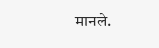मानले.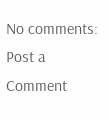No comments:
Post a Comment